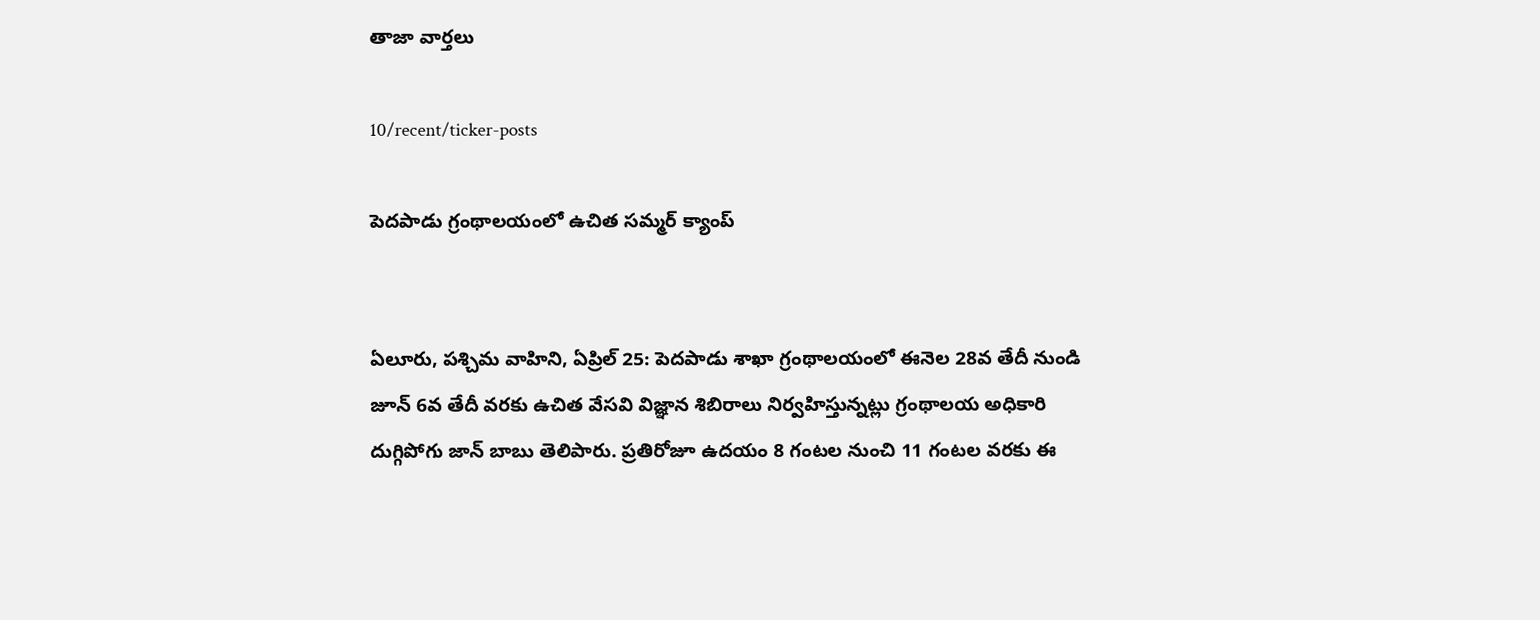తాజా వార్తలు

10/recent/ticker-posts

పెదపాడు గ్రంథాలయంలో ఉచిత సమ్మర్ క్యాంప్


ఏలూరు, పశ్చిమ వాహిని, ఏప్రిల్ 25: పెదపాడు శాఖా గ్రంథాలయంలో ఈనెల 28వ తేదీ నుండి జూన్ 6వ తేదీ వరకు ఉచిత వేసవి విజ్ఞాన శిబిరాలు నిర్వహిస్తున్నట్లు గ్రంథాలయ అధికారి దుగ్గిపోగు జాన్ బాబు తెలిపారు. ప్రతిరోజూ ఉదయం 8 గంటల నుంచి 11 గంటల వరకు ఈ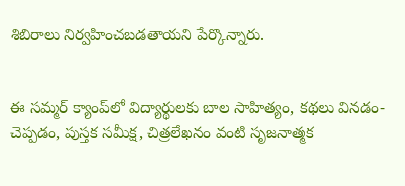శిబిరాలు నిర్వహించబడతాయని పేర్కొన్నారు.


ఈ సమ్మర్ క్యాంప్‌లో విద్యార్థులకు బాల సాహిత్యం, కథలు వినడం-చెప్పడం, పుస్తక సమీక్ష, చిత్రలేఖనం వంటి సృజనాత్మక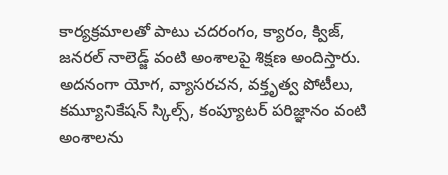కార్యక్రమాలతో పాటు చదరంగం, క్యారం, క్విజ్, జనరల్ నాలెడ్జ్ వంటి అంశాలపై శిక్షణ అందిస్తారు. అదనంగా యోగ, వ్యాసరచన, వక్తృత్వ పోటీలు, కమ్యూనికేషన్ స్కిల్స్, కంప్యూటర్ పరిజ్ఞానం వంటి అంశాలను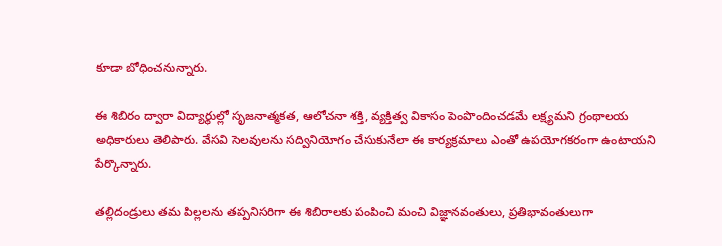కూడా బోధించనున్నారు.

ఈ శిబిరం ద్వారా విద్యార్థుల్లో సృజనాత్మకత, ఆలోచనా శక్తి, వ్యక్తిత్వ వికాసం పెంపొందించడమే లక్ష్యమని గ్రంథాలయ అధికారులు తెలిపారు. వేసవి సెలవులను సద్వినియోగం చేసుకునేలా ఈ కార్యక్రమాలు ఎంతో ఉపయోగకరంగా ఉంటాయని పేర్కొన్నారు.

తల్లిదండ్రులు తమ పిల్లలను తప్పనిసరిగా ఈ శిబిరాలకు పంపించి మంచి విజ్ఞానవంతులు, ప్రతిభావంతులుగా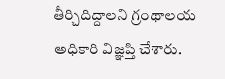తీర్చిదిద్దాలని గ్రంథాలయ అధికారి విజ్ఞప్తి చేశారు.